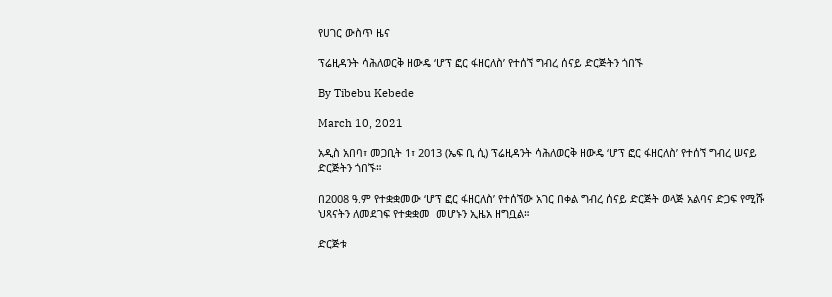የሀገር ውስጥ ዜና

ፕሬዚዳንት ሳሕለወርቅ ዘውዴ ‘ሆፕ ፎር ፋዘርለስ’ የተሰኘ ግብረ ሰናይ ድርጅትን ጎበኙ

By Tibebu Kebede

March 10, 2021

አዲስ አበባ፣ መጋቢት 1፣ 2013 (ኤፍ ቢ ሲ) ፕሬዚዳንት ሳሕለወርቅ ዘውዴ ‘ሆፕ ፎር ፋዘርለስ’ የተሰኘ ግብረ ሠናይ ድርጅትን ጎበኙ።

በ2008 ዓ.ም የተቋቋመው ‘ሆፕ ፎር ፋዘርለስ’ የተሰኘው አገር በቀል ግብረ ሰናይ ድርጅት ወላጅ አልባና ድጋፍ የሚሹ ህጻናትን ለመደገፍ የተቋቋመ  መሆኑን ኢዜአ ዘግቧል።

ድርጅቱ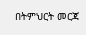በትምህርት መርጃ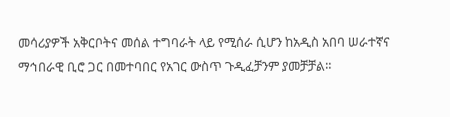መሳሪያዎች አቅርቦትና መሰል ተግባራት ላይ የሚሰራ ሲሆን ከአዲስ አበባ ሠራተኛና ማኅበራዊ ቢሮ ጋር በመተባበር የአገር ውስጥ ጉዲፈቻንም ያመቻቻል።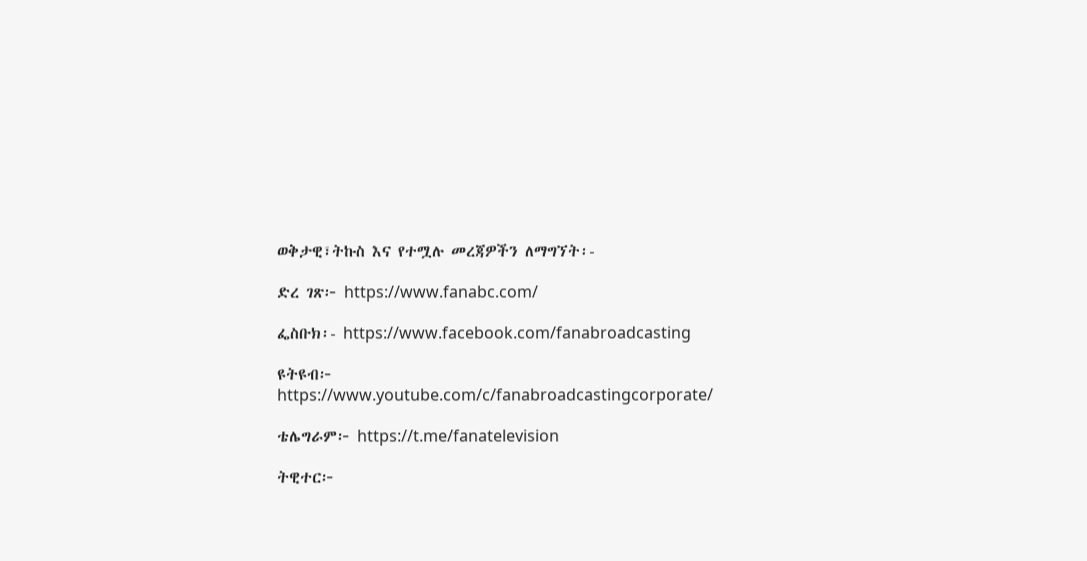ወቅታዊ፣ትኩስ እና የተሟሉ መረጃዎችን ለማግኘት፡-

ድረ ገጽ፦ https://www.fanabc.com/

ፌስቡክ፡- https://www.facebook.com/fanabroadcasting

ዩትዩብ፦ https://www.youtube.com/c/fanabroadcastingcorporate/

ቴሌግራም፦ https://t.me/fanatelevision

ትዊተር፦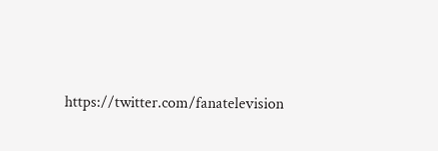https://twitter.com/fanatelevision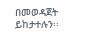በመወዳጀት ይከታተሉን፡፡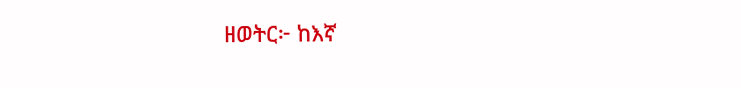ዘወትር፦ ከእኛ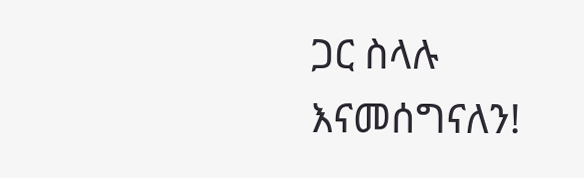ጋር ስላሉ እናመሰግናለን!